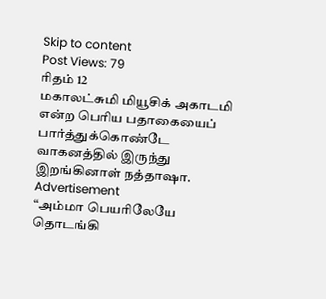Skip to content
Post Views: 79
ரிதம் 12
மகாலட்சுமி மியூசிக் அகாடமி என்ற பெரிய பதாகையைப் பார்த்துக்கொண்டே வாகனத்தில் இருந்து இறங்கினாள் நத்தாஷா.
Advertisement
“அம்மா பெயரிலேயே தொடங்கி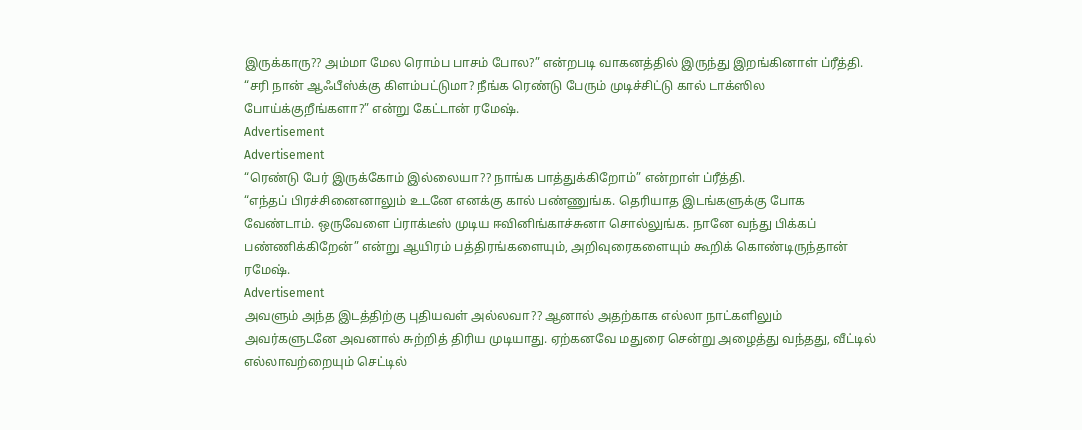இருக்காரு?? அம்மா மேல ரொம்ப பாசம் போல?” என்றபடி வாகனத்தில் இருந்து இறங்கினாள் ப்ரீத்தி.
“சரி நான் ஆஃபீஸ்க்கு கிளம்பட்டுமா? நீங்க ரெண்டு பேரும் முடிச்சிட்டு கால் டாக்ஸில போய்க்குறீங்களா?” என்று கேட்டான் ரமேஷ்.
Advertisement
Advertisement
“ரெண்டு பேர் இருக்கோம் இல்லையா?? நாங்க பாத்துக்கிறோம்” என்றாள் ப்ரீத்தி.
“எந்தப் பிரச்சினைனாலும் உடனே எனக்கு கால் பண்ணுங்க. தெரியாத இடங்களுக்கு போக வேண்டாம். ஒருவேளை ப்ராக்டீஸ் முடிய ஈவினிங்காச்சுனா சொல்லுங்க. நானே வந்து பிக்கப் பண்ணிக்கிறேன்” என்று ஆயிரம் பத்திரங்களையும், அறிவுரைகளையும் கூறிக் கொண்டிருந்தான் ரமேஷ்.
Advertisement
அவளும் அந்த இடத்திற்கு புதியவள் அல்லவா?? ஆனால் அதற்காக எல்லா நாட்களிலும் அவர்களுடனே அவனால் சுற்றித் திரிய முடியாது. ஏற்கனவே மதுரை சென்று அழைத்து வந்தது, வீட்டில் எல்லாவற்றையும் செட்டில்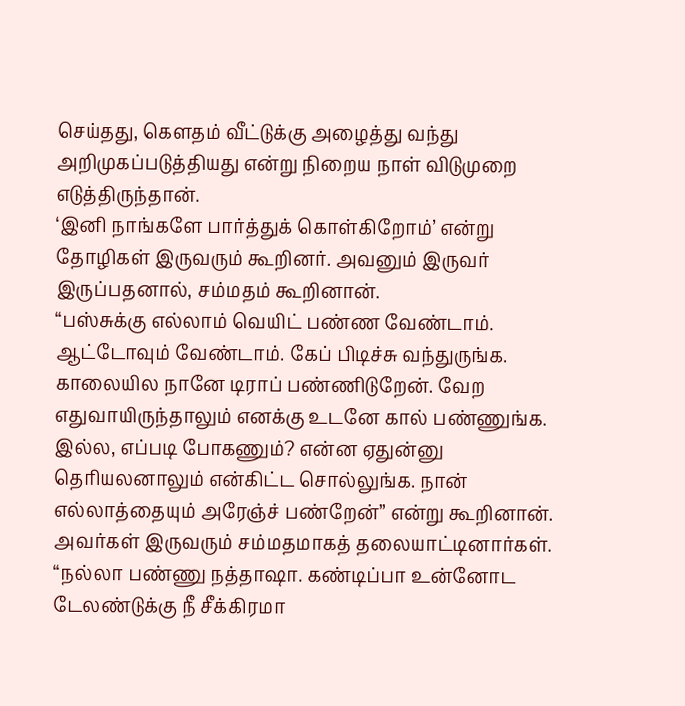செய்தது, கௌதம் வீட்டுக்கு அழைத்து வந்து அறிமுகப்படுத்தியது என்று நிறைய நாள் விடுமுறை எடுத்திருந்தான்.
‘இனி நாங்களே பார்த்துக் கொள்கிறோம்’ என்று தோழிகள் இருவரும் கூறினர். அவனும் இருவர் இருப்பதனால், சம்மதம் கூறினான்.
“பஸ்சுக்கு எல்லாம் வெயிட் பண்ண வேண்டாம். ஆட்டோவும் வேண்டாம். கேப் பிடிச்சு வந்துருங்க. காலையில நானே டிராப் பண்ணிடுறேன். வேற எதுவாயிருந்தாலும் எனக்கு உடனே கால் பண்ணுங்க. இல்ல, எப்படி போகணும்? என்ன ஏதுன்னு தெரியலனாலும் என்கிட்ட சொல்லுங்க. நான் எல்லாத்தையும் அரேஞ்ச் பண்றேன்” என்று கூறினான்.
அவர்கள் இருவரும் சம்மதமாகத் தலையாட்டினார்கள்.
“நல்லா பண்ணு நத்தாஷா. கண்டிப்பா உன்னோட டேலண்டுக்கு நீ சீக்கிரமா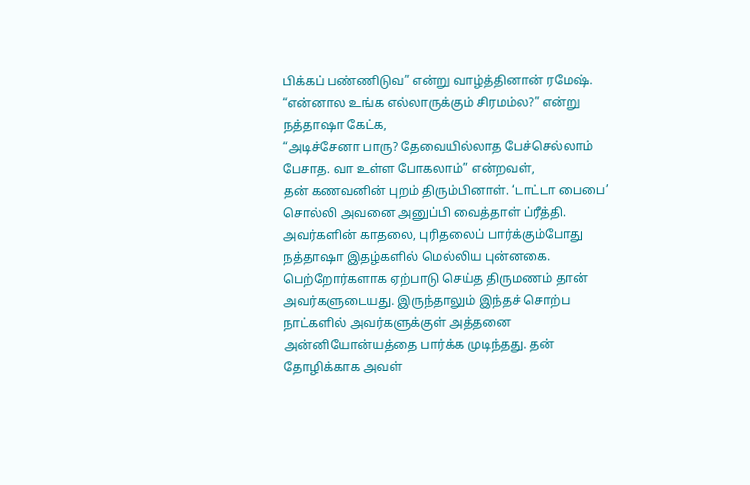பிக்கப் பண்ணிடுவ” என்று வாழ்த்தினான் ரமேஷ்.
“என்னால உங்க எல்லாருக்கும் சிரமம்ல?” என்று நத்தாஷா கேட்க,
“அடிச்சேனா பாரு? தேவையில்லாத பேச்செல்லாம் பேசாத. வா உள்ள போகலாம்” என்றவள்,
தன் கணவனின் புறம் திரும்பினாள். ‘டாட்டா பைபை’ சொல்லி அவனை அனுப்பி வைத்தாள் ப்ரீத்தி.
அவர்களின் காதலை, புரிதலைப் பார்க்கும்போது நத்தாஷா இதழ்களில் மெல்லிய புன்னகை. பெற்றோர்களாக ஏற்பாடு செய்த திருமணம் தான் அவர்களுடையது. இருந்தாலும் இந்தச் சொற்ப நாட்களில் அவர்களுக்குள் அத்தனை அன்னியோன்யத்தை பார்க்க முடிந்தது. தன் தோழிக்காக அவள்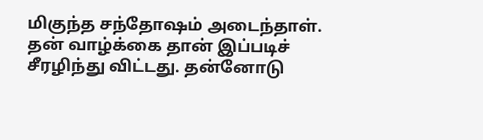மிகுந்த சந்தோஷம் அடைந்தாள்.
தன் வாழ்க்கை தான் இப்படிச் சீரழிந்து விட்டது. தன்னோடு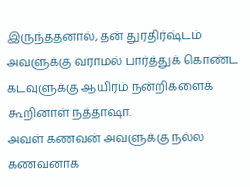இருந்ததனால், தன் துரதிர்ஷ்டம் அவளுக்கு வராமல் பார்த்துக் கொண்ட கடவுளுக்கு ஆயிரம் நன்றிகளைக் கூறினாள் நத்தாஷா.
அவள் கணவன் அவளுக்கு நல்ல கணவனாக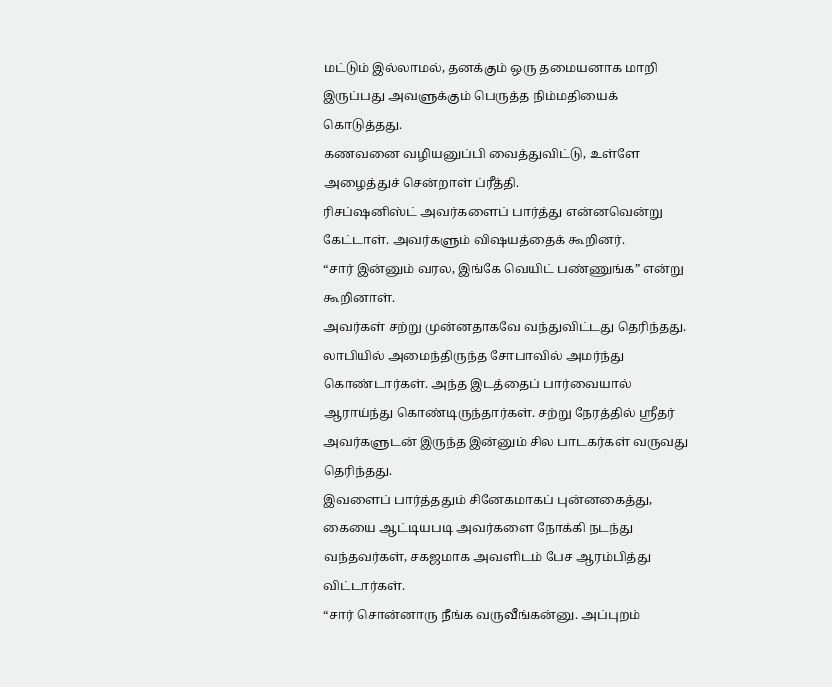மட்டும் இல்லாமல், தனக்கும் ஒரு தமையனாக மாறி இருப்பது அவளுக்கும் பெருத்த நிம்மதியைக் கொடுத்தது.
கணவனை வழியனுப்பி வைத்துவிட்டு, உள்ளே அழைத்துச் சென்றாள் ப்ரீத்தி.
ரிசப்ஷனிஸ்ட் அவர்களைப் பார்த்து என்னவென்று கேட்டாள். அவர்களும் விஷயத்தைக் கூறினர்.
“சார் இன்னும் வரல, இங்கே வெயிட் பண்ணுங்க” என்று கூறினாள்.
அவர்கள் சற்று முன்னதாகவே வந்துவிட்டது தெரிந்தது. லாபியில் அமைந்திருந்த சோபாவில் அமர்ந்து கொண்டார்கள். அந்த இடத்தைப் பார்வையால் ஆராய்ந்து கொண்டிருந்தார்கள். சற்று நேரத்தில் ஸ்ரீதர் அவர்களுடன் இருந்த இன்னும் சில பாடகர்கள் வருவது தெரிந்தது.
இவளைப் பார்த்ததும் சினேகமாகப் புன்னகைத்து, கையை ஆட்டியபடி அவர்களை நோக்கி நடந்து வந்தவர்கள், சகஜமாக அவளிடம் பேச ஆரம்பித்து விட்டார்கள்.
“சார் சொன்னாரு நீங்க வருவீங்கன்னு. அப்புறம்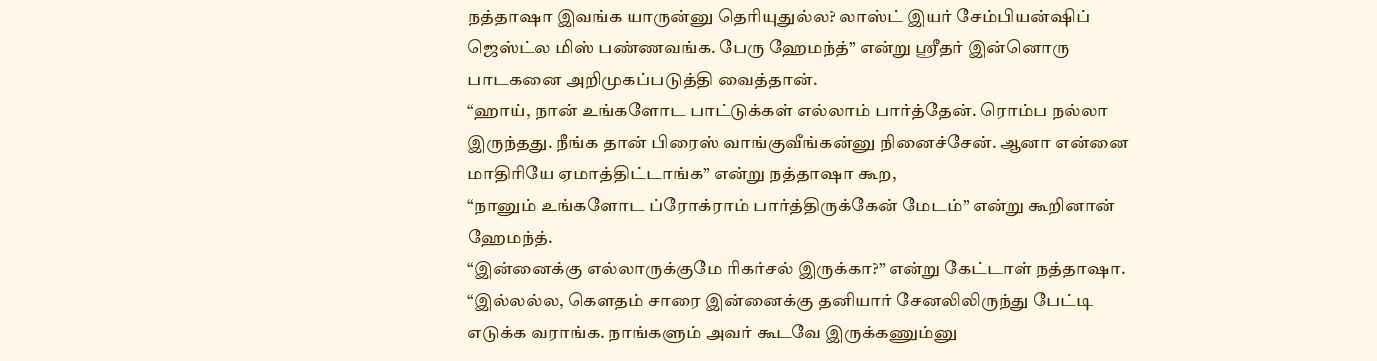நத்தாஷா இவங்க யாருன்னு தெரியுதுல்ல? லாஸ்ட் இயர் சேம்பியன்ஷிப் ஜெஸ்ட்ல மிஸ் பண்ணவங்க. பேரு ஹேமந்த்” என்று ஸ்ரீதர் இன்னொரு பாடகனை அறிமுகப்படுத்தி வைத்தான்.
“ஹாய், நான் உங்களோட பாட்டுக்கள் எல்லாம் பார்த்தேன். ரொம்ப நல்லா இருந்தது. நீங்க தான் பிரைஸ் வாங்குவீங்கன்னு நினைச்சேன். ஆனா என்னை மாதிரியே ஏமாத்திட்டாங்க” என்று நத்தாஷா கூற,
“நானும் உங்களோட ப்ரோக்ராம் பார்த்திருக்கேன் மேடம்” என்று கூறினான் ஹேமந்த்.
“இன்னைக்கு எல்லாருக்குமே ரிகர்சல் இருக்கா?” என்று கேட்டாள் நத்தாஷா.
“இல்லல்ல, கெளதம் சாரை இன்னைக்கு தனியார் சேனலிலிருந்து பேட்டி எடுக்க வராங்க. நாங்களும் அவர் கூடவே இருக்கணும்னு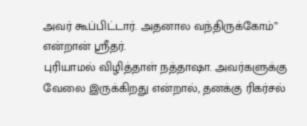அவர் கூப்பிட்டார். அதனால வந்திருக்கோம்” என்றான் ஸ்ரீதர்.
புரியாமல் விழித்தாள் நத்தாஷா. அவர்களுக்கு வேலை இருக்கிறது என்றால், தனக்கு ரிகர்சல்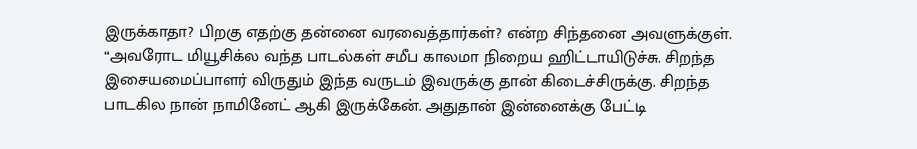இருக்காதா? பிறகு எதற்கு தன்னை வரவைத்தார்கள்? என்ற சிந்தனை அவளுக்குள்.
“அவரோட மியூசிக்ல வந்த பாடல்கள் சமீப காலமா நிறைய ஹிட்டாயிடுச்சு. சிறந்த இசையமைப்பாளர் விருதும் இந்த வருடம் இவருக்கு தான் கிடைச்சிருக்கு. சிறந்த பாடகில நான் நாமினேட் ஆகி இருக்கேன். அதுதான் இன்னைக்கு பேட்டி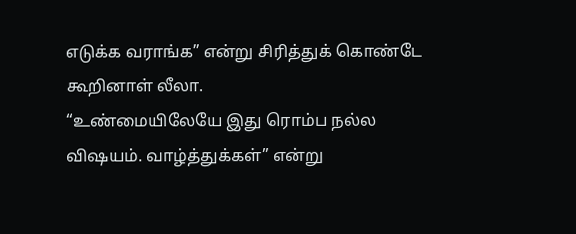எடுக்க வராங்க” என்று சிரித்துக் கொண்டே கூறினாள் லீலா.
“உண்மையிலேயே இது ரொம்ப நல்ல விஷயம். வாழ்த்துக்கள்” என்று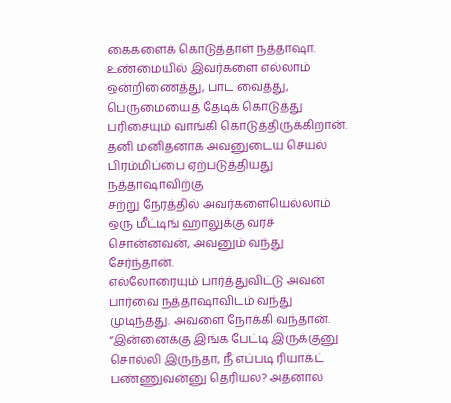கைகளைக் கொடுத்தாள் நத்தாஷா.
உண்மையில் இவர்களை எல்லாம் ஒன்றிணைத்து, பாட வைத்து, பெருமையைத் தேடிக் கொடுத்து பரிசையும் வாங்கி கொடுத்திருக்கிறான். தனி மனிதனாக அவனுடைய செயல் பிரம்மிப்பை ஏற்படுத்தியது நத்தாஷாவிற்கு
சற்று நேரத்தில் அவர்களையெல்லாம் ஒரு மீட்டிங் ஹாலுக்கு வரச் சொன்னவன், அவனும் வந்து சேர்ந்தான்.
எல்லோரையும் பார்த்துவிட்டு அவன் பார்வை நத்தாஷாவிடம் வந்து முடிந்தது. அவளை நோக்கி வந்தான். “இன்னைக்கு இங்க பேட்டி இருக்குனு சொல்லி இருந்தா, நீ எப்படி ரியாக்ட் பண்ணுவன்னு தெரியல? அதனால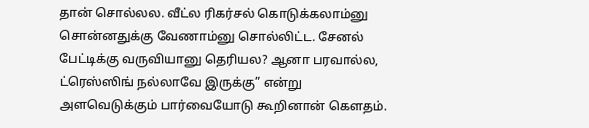தான் சொல்லல. வீட்ல ரிகர்சல் கொடுக்கலாம்னு சொன்னதுக்கு வேணாம்னு சொல்லிட்ட. சேனல் பேட்டிக்கு வருவியானு தெரியல? ஆனா பரவால்ல, ட்ரெஸ்ஸிங் நல்லாவே இருக்கு” என்று அளவெடுக்கும் பார்வையோடு கூறினான் கௌதம்.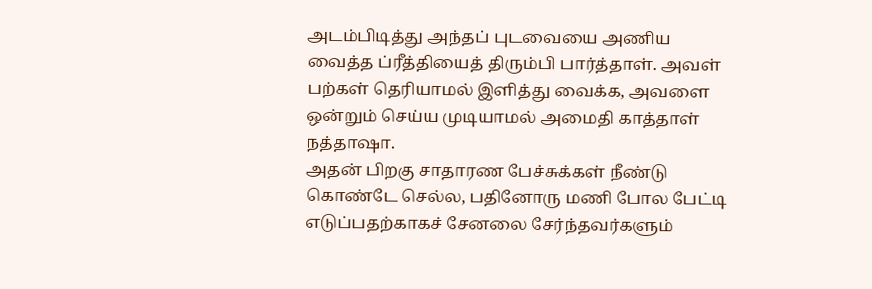அடம்பிடித்து அந்தப் புடவையை அணிய வைத்த ப்ரீத்தியைத் திரும்பி பார்த்தாள். அவள் பற்கள் தெரியாமல் இளித்து வைக்க, அவளை ஒன்றும் செய்ய முடியாமல் அமைதி காத்தாள் நத்தாஷா.
அதன் பிறகு சாதாரண பேச்சுக்கள் நீண்டு கொண்டே செல்ல, பதினோரு மணி போல பேட்டி எடுப்பதற்காகச் சேனலை சேர்ந்தவர்களும்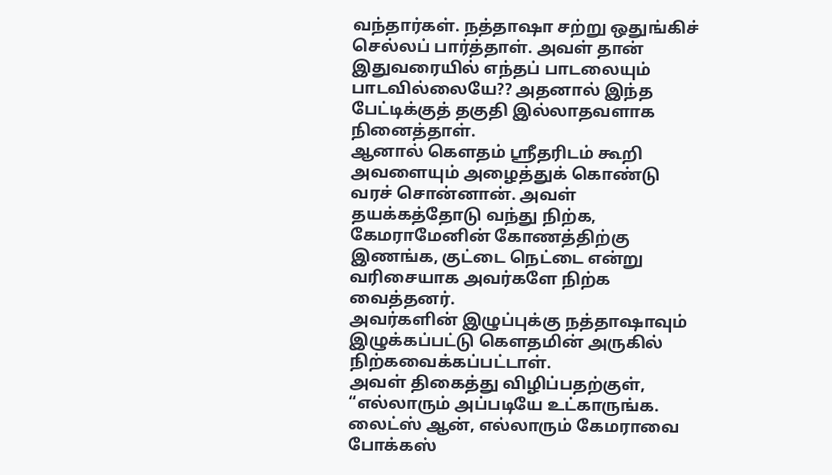வந்தார்கள். நத்தாஷா சற்று ஒதுங்கிச் செல்லப் பார்த்தாள். அவள் தான் இதுவரையில் எந்தப் பாடலையும் பாடவில்லையே?? அதனால் இந்த பேட்டிக்குத் தகுதி இல்லாதவளாக நினைத்தாள்.
ஆனால் கௌதம் ஸ்ரீதரிடம் கூறி அவளையும் அழைத்துக் கொண்டு வரச் சொன்னான். அவள் தயக்கத்தோடு வந்து நிற்க, கேமராமேனின் கோணத்திற்கு இணங்க, குட்டை நெட்டை என்று வரிசையாக அவர்களே நிற்க வைத்தனர்.
அவர்களின் இழுப்புக்கு நத்தாஷாவும் இழுக்கப்பட்டு கௌதமின் அருகில் நிற்கவைக்கப்பட்டாள்.
அவள் திகைத்து விழிப்பதற்குள்,
“எல்லாரும் அப்படியே உட்காருங்க. லைட்ஸ் ஆன், எல்லாரும் கேமராவை போக்கஸ்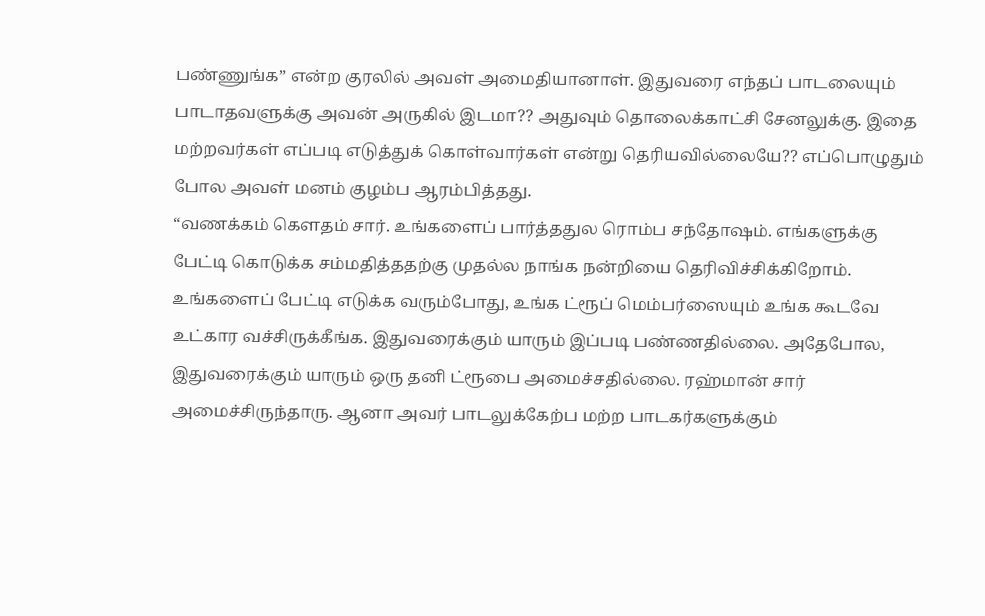பண்ணுங்க” என்ற குரலில் அவள் அமைதியானாள். இதுவரை எந்தப் பாடலையும் பாடாதவளுக்கு அவன் அருகில் இடமா?? அதுவும் தொலைக்காட்சி சேனலுக்கு. இதை மற்றவர்கள் எப்படி எடுத்துக் கொள்வார்கள் என்று தெரியவில்லையே?? எப்பொழுதும் போல அவள் மனம் குழம்ப ஆரம்பித்தது.
“வணக்கம் கௌதம் சார். உங்களைப் பார்த்ததுல ரொம்ப சந்தோஷம். எங்களுக்கு பேட்டி கொடுக்க சம்மதித்ததற்கு முதல்ல நாங்க நன்றியை தெரிவிச்சிக்கிறோம். உங்களைப் பேட்டி எடுக்க வரும்போது, உங்க ட்ரூப் மெம்பர்ஸையும் உங்க கூடவே உட்கார வச்சிருக்கீங்க. இதுவரைக்கும் யாரும் இப்படி பண்ணதில்லை. அதேபோல, இதுவரைக்கும் யாரும் ஒரு தனி ட்ரூபை அமைச்சதில்லை. ரஹ்மான் சார் அமைச்சிருந்தாரு. ஆனா அவர் பாடலுக்கேற்ப மற்ற பாடகர்களுக்கும்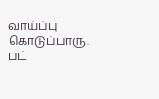வாய்ப்பு கொடுப்பாரு. பட்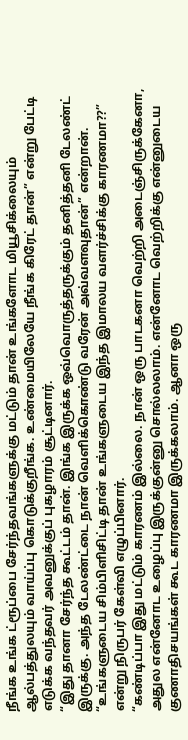நீங்க உங்க ட்ரூப்பை சேர்ந்தவங்களுக்கு மட்டும் தான் உங்களோட மியூசிக்லையும் ஆல்பத்துலயும் வாய்ப்பு கொடுக்குறீங்க. உண்மையிலேயே நீங்க கிரேட் தான்” என்று பேட்டி எடுக்க வந்தவர் அவனுக்குப் புகழாரம் சூட்டினார்.
“இது தானா சேர்ந்த கூட்டம் தான். இங்க இருக்க ஒவ்வொருத்தருக்கும் தனித்தனி டேலண்ட் இருக்கு. அந்த டேலண்ட்டை நான் வெளிக்கொண்டு வரேன் அவ்வளவுதான்” என்றான்.
“உங்களுடைய சிம்பிளிசிட்டி தான் உங்களுடைய இந்த இமாலய வளர்ச்சிக்கு காரணமா??” என்று நிருபர் கேள்வி எழுப்பினார்.
“கண்டிப்பா இது மட்டும் காரணம் இல்லை. நான் ஒரு பாடகனா வெற்றி அடைஞ்சிருக்கேனா, அதுல என்னோட உழைப்பு இருக்குன்னு சொல்லலாம். என்னோட வெற்றிக்கு என்னுடைய குணாதிசயங்கள் கூட காரணமா இருக்கலாம். ஆனா ஒரு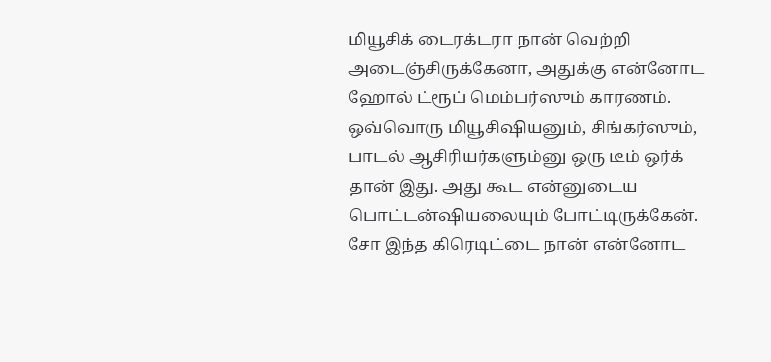மியூசிக் டைரக்டரா நான் வெற்றி அடைஞ்சிருக்கேனா, அதுக்கு என்னோட ஹோல் ட்ரூப் மெம்பர்ஸும் காரணம். ஒவ்வொரு மியூசிஷியனும், சிங்கர்ஸும், பாடல் ஆசிரியர்களும்னு ஒரு டீம் ஒர்க் தான் இது. அது கூட என்னுடைய பொட்டன்ஷியலையும் போட்டிருக்கேன். சோ இந்த கிரெடிட்டை நான் என்னோட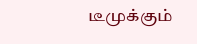டீமுக்கும்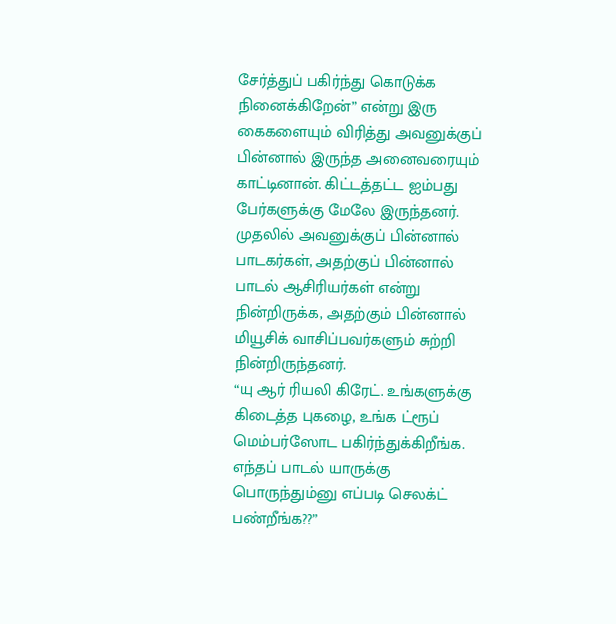சேர்த்துப் பகிர்ந்து கொடுக்க நினைக்கிறேன்” என்று இரு கைகளையும் விரித்து அவனுக்குப் பின்னால் இருந்த அனைவரையும் காட்டினான். கிட்டத்தட்ட ஐம்பது பேர்களுக்கு மேலே இருந்தனர்.
முதலில் அவனுக்குப் பின்னால் பாடகர்கள், அதற்குப் பின்னால் பாடல் ஆசிரியர்கள் என்று நின்றிருக்க, அதற்கும் பின்னால் மியூசிக் வாசிப்பவர்களும் சுற்றி நின்றிருந்தனர்.
“யு ஆர் ரியலி கிரேட். உங்களுக்கு கிடைத்த புகழை, உங்க ட்ரூப் மெம்பர்ஸோட பகிர்ந்துக்கிறீங்க. எந்தப் பாடல் யாருக்கு பொருந்தும்னு எப்படி செலக்ட் பண்றீங்க??”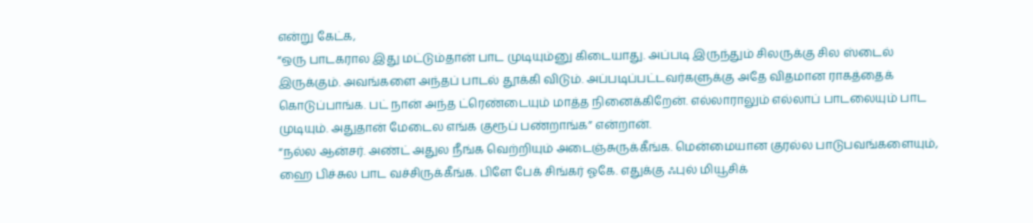என்று கேட்க,
“ஒரு பாடகரால இது மட்டும்தான் பாட முடியும்னு கிடையாது. அப்படி இருந்தும் சிலருக்கு சில ஸ்டைல் இருக்கும். அவங்களை அந்தப் பாடல் தூக்கி விடும். அப்படிப்பட்டவர்களுக்கு அதே விதமான ராகத்தைக் கொடுப்பாங்க. பட் நான் அந்த ட்ரெண்டையும் மாத்த நினைக்கிறேன். எல்லாராலும் எல்லாப் பாடலையும் பாட முடியும். அதுதான் மேடைல எங்க குரூப் பண்றாங்க” என்றான்.
“நல்ல ஆன்சர். அண்ட் அதுல நீங்க வெற்றியும் அடைஞ்சுருக்கீங்க. மென்மையான குரல்ல பாடுபவங்களையும், ஹை பிச்சுல பாட வச்சிருக்கீங்க. பிளே பேக் சிங்கர் ஓகே. எதுக்கு ஃபுல் மியூசிக்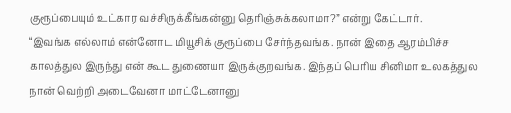குரூப்பையும் உட்கார வச்சிருக்கீங்கன்னு தெரிஞ்சுக்கலாமா?” என்று கேட்டார்.
“இவங்க எல்லாம் என்னோட மியூசிக் குரூப்பை சேர்ந்தவங்க. நான் இதை ஆரம்பிச்ச காலத்துல இருந்து என் கூட துணையா இருக்குறவங்க. இந்தப் பெரிய சினிமா உலகத்துல நான் வெற்றி அடைவேனா மாட்டேனானு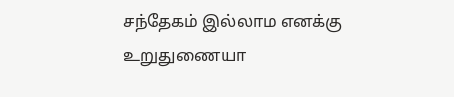சந்தேகம் இல்லாம எனக்கு உறுதுணையா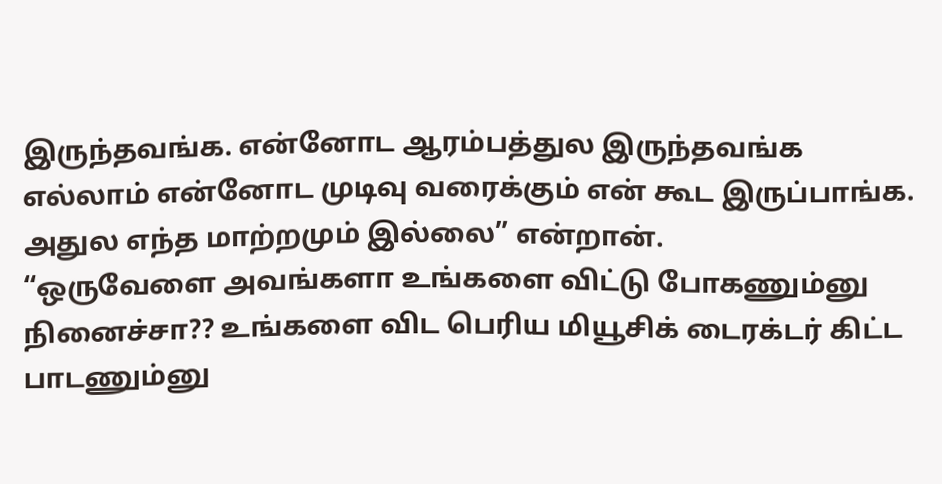இருந்தவங்க. என்னோட ஆரம்பத்துல இருந்தவங்க எல்லாம் என்னோட முடிவு வரைக்கும் என் கூட இருப்பாங்க. அதுல எந்த மாற்றமும் இல்லை” என்றான்.
“ஒருவேளை அவங்களா உங்களை விட்டு போகணும்னு நினைச்சா?? உங்களை விட பெரிய மியூசிக் டைரக்டர் கிட்ட பாடணும்னு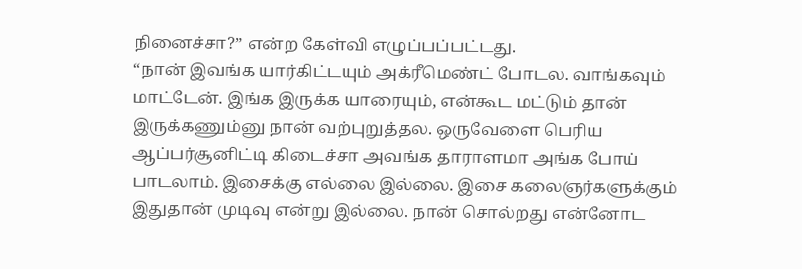நினைச்சா?” என்ற கேள்வி எழுப்பப்பட்டது.
“நான் இவங்க யார்கிட்டயும் அக்ரீமெண்ட் போடல. வாங்கவும் மாட்டேன். இங்க இருக்க யாரையும், என்கூட மட்டும் தான் இருக்கணும்னு நான் வற்புறுத்தல. ஒருவேளை பெரிய ஆப்பர்சூனிட்டி கிடைச்சா அவங்க தாராளமா அங்க போய் பாடலாம். இசைக்கு எல்லை இல்லை. இசை கலைஞர்களுக்கும் இதுதான் முடிவு என்று இல்லை. நான் சொல்றது என்னோட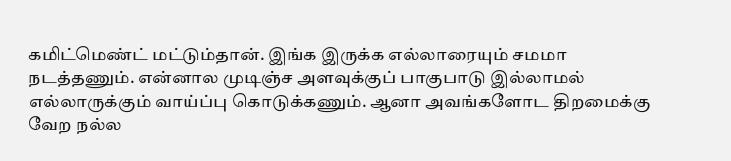கமிட்மெண்ட் மட்டும்தான். இங்க இருக்க எல்லாரையும் சமமா நடத்தணும். என்னால முடிஞ்ச அளவுக்குப் பாகுபாடு இல்லாமல் எல்லாருக்கும் வாய்ப்பு கொடுக்கணும். ஆனா அவங்களோட திறமைக்கு வேற நல்ல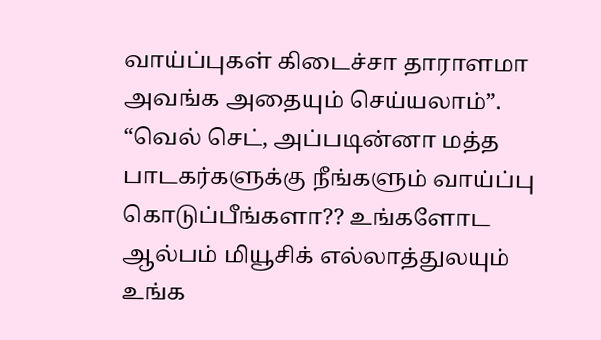வாய்ப்புகள் கிடைச்சா தாராளமா அவங்க அதையும் செய்யலாம்”.
“வெல் செட், அப்படின்னா மத்த பாடகர்களுக்கு நீங்களும் வாய்ப்பு கொடுப்பீங்களா?? உங்களோட ஆல்பம் மியூசிக் எல்லாத்துலயும் உங்க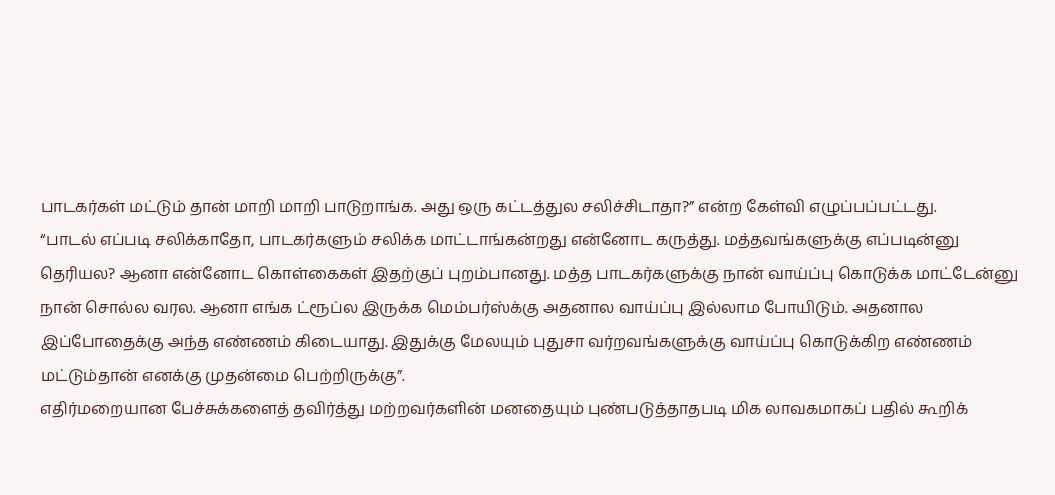பாடகர்கள் மட்டும் தான் மாறி மாறி பாடுறாங்க. அது ஒரு கட்டத்துல சலிச்சிடாதா?” என்ற கேள்வி எழுப்பப்பட்டது.
“பாடல் எப்படி சலிக்காதோ, பாடகர்களும் சலிக்க மாட்டாங்கன்றது என்னோட கருத்து. மத்தவங்களுக்கு எப்படின்னு தெரியல? ஆனா என்னோட கொள்கைகள் இதற்குப் புறம்பானது. மத்த பாடகர்களுக்கு நான் வாய்ப்பு கொடுக்க மாட்டேன்னு நான் சொல்ல வரல. ஆனா எங்க ட்ரூப்ல இருக்க மெம்பர்ஸ்க்கு அதனால வாய்ப்பு இல்லாம போயிடும். அதனால இப்போதைக்கு அந்த எண்ணம் கிடையாது. இதுக்கு மேலயும் புதுசா வர்றவங்களுக்கு வாய்ப்பு கொடுக்கிற எண்ணம் மட்டும்தான் எனக்கு முதன்மை பெற்றிருக்கு”.
எதிர்மறையான பேச்சுக்களைத் தவிர்த்து மற்றவர்களின் மனதையும் புண்படுத்தாதபடி மிக லாவகமாகப் பதில் கூறிக்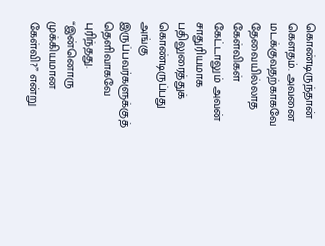கொண்டிருந்தான் கௌதம். அவனை மடக்குவதற்காகவே தேவையில்லாத கேள்விகள் கேட்டாலும் அவன் சாதுரியமாக பதிலுரைத்துக் கொண்டிருப்பது அங்கு இருப்பவர்களுக்குத் தெளிவாகவே புரிந்தது.
“இன்னொரு முக்கியமான கேள்வி?” என்று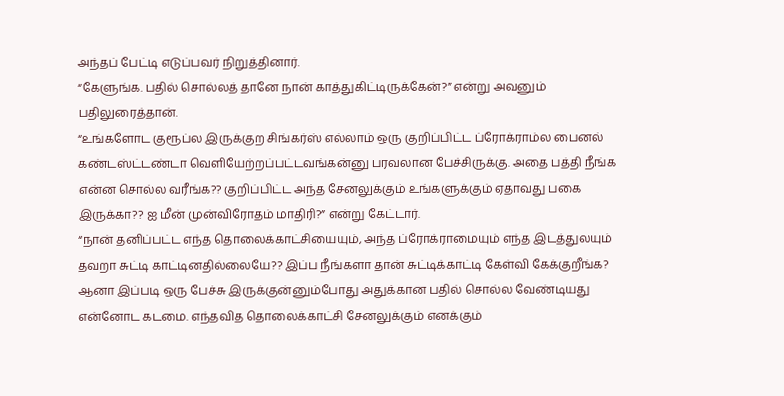அந்தப் பேட்டி எடுப்பவர் நிறுத்தினார்.
“கேளுங்க. பதில் சொல்லத் தானே நான் காத்துகிட்டிருக்கேன்?” என்று அவனும் பதிலுரைத்தான்.
“உங்களோட குரூப்ல இருக்குற சிங்கர்ஸ் எல்லாம் ஒரு குறிப்பிட்ட ப்ரோக்ராம்ல பைனல் கண்டஸ்ட்டண்டா வெளியேற்றப்பட்டவங்கன்னு பரவலான பேச்சிருக்கு. அதை பத்தி நீங்க என்ன சொல்ல வரீங்க?? குறிப்பிட்ட அந்த சேனலுக்கும் உங்களுக்கும் ஏதாவது பகை இருக்கா?? ஐ மீன் முன்விரோதம் மாதிரி?” என்று கேட்டார்.
“நான் தனிப்பட்ட எந்த தொலைக்காட்சியையும், அந்த ப்ரோக்ராமையும் எந்த இடத்துலயும் தவறா சுட்டி காட்டினதில்லையே?? இப்ப நீங்களா தான் சுட்டிக்காட்டி கேள்வி கேக்குறீங்க? ஆனா இப்படி ஒரு பேச்சு இருக்குன்னும்போது அதுக்கான பதில் சொல்ல வேண்டியது என்னோட கடமை. எந்தவித தொலைக்காட்சி சேனலுக்கும் எனக்கும்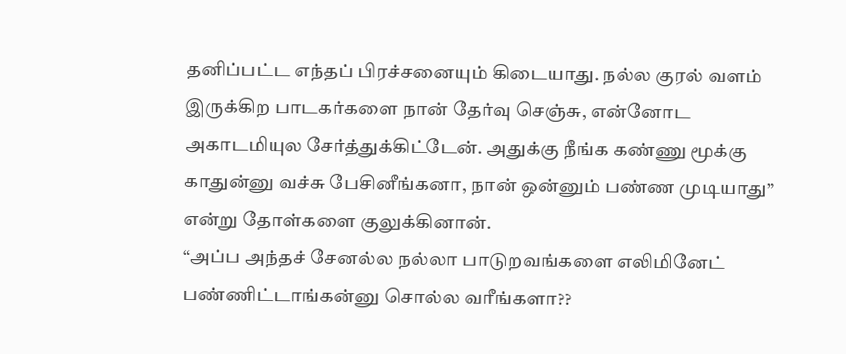தனிப்பட்ட எந்தப் பிரச்சனையும் கிடையாது. நல்ல குரல் வளம் இருக்கிற பாடகர்களை நான் தேர்வு செஞ்சு, என்னோட அகாடமியுல சேர்த்துக்கிட்டேன். அதுக்கு நீங்க கண்ணு மூக்கு காதுன்னு வச்சு பேசினீங்கனா, நான் ஒன்னும் பண்ண முடியாது” என்று தோள்களை குலுக்கினான்.
“அப்ப அந்தச் சேனல்ல நல்லா பாடுறவங்களை எலிமினேட் பண்ணிட்டாங்கன்னு சொல்ல வரீங்களா??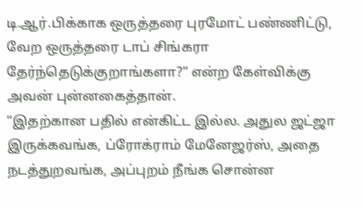டி.ஆர்.பிக்காக ஒருத்தரை புரமோட் பண்ணிட்டு, வேற ஒருத்தரை டாப் சிங்கரா தேர்ந்தெடுக்குறாங்களா?” என்ற கேள்விக்கு அவன் புன்னகைத்தான்.
“இதற்கான பதில் என்கிட்ட இல்ல. அதுல ஜட்ஜா இருக்கவங்க, ப்ரோக்ராம் மேனேஜர்ஸ், அதை நடத்துறவங்க, அப்புறம் நீங்க சொன்ன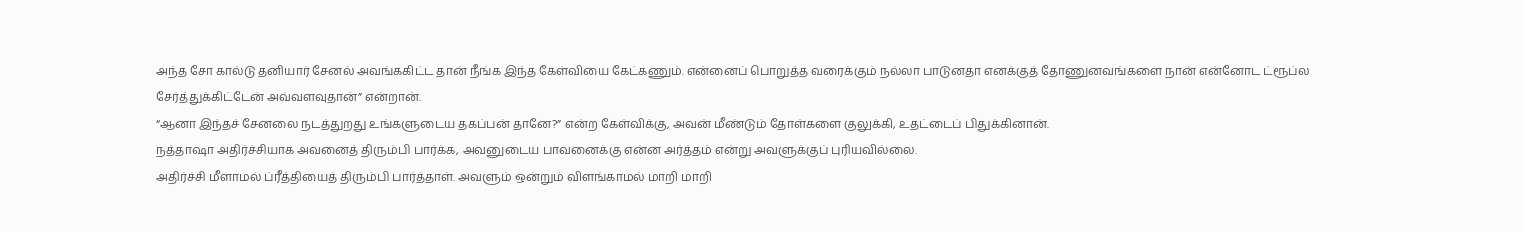அந்த சோ கால்டு தனியார் சேனல் அவங்ககிட்ட தான் நீங்க இந்த கேள்வியை கேட்கணும். என்னைப் பொறுத்த வரைக்கும் நல்லா பாடுனதா எனக்குத் தோணுனவங்களை நான் என்னோட ட்ரூப்ல சேர்த்துக்கிட்டேன் அவ்வளவுதான்” என்றான்.
“ஆனா இந்தச் சேனலை நடத்துறது உங்களுடைய தகப்பன் தானே?” என்ற கேள்விக்கு, அவன் மீண்டும் தோள்களை குலுக்கி, உதட்டைப் பிதுக்கினான்.
நத்தாஷா அதிர்ச்சியாக அவனைத் திரும்பி பார்க்க, அவனுடைய பாவனைக்கு என்ன அர்த்தம் என்று அவளுக்குப் புரியவில்லை.
அதிர்ச்சி மீளாமல் ப்ரீத்தியைத் திரும்பி பார்த்தாள். அவளும் ஒன்றும் விளங்காமல் மாறி மாறி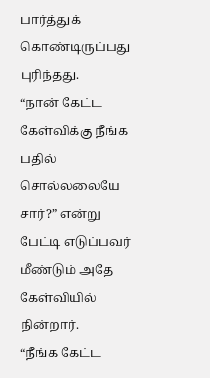பார்த்துக் கொண்டிருப்பது புரிந்தது.
“நான் கேட்ட கேள்விக்கு நீங்க பதில் சொல்லலையே சார்?” என்று பேட்டி எடுப்பவர் மீண்டும் அதே கேள்வியில் நின்றார்.
“நீங்க கேட்ட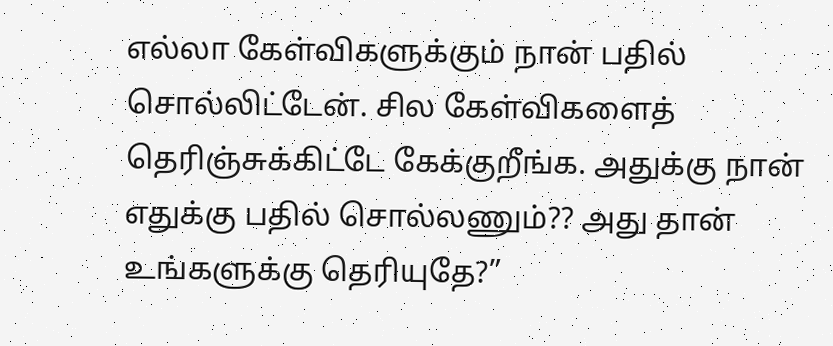எல்லா கேள்விகளுக்கும் நான் பதில் சொல்லிட்டேன். சில கேள்விகளைத் தெரிஞ்சுக்கிட்டே கேக்குறீங்க. அதுக்கு நான் எதுக்கு பதில் சொல்லணும்?? அது தான் உங்களுக்கு தெரியுதே?”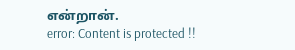என்றான்.
error: Content is protected !!